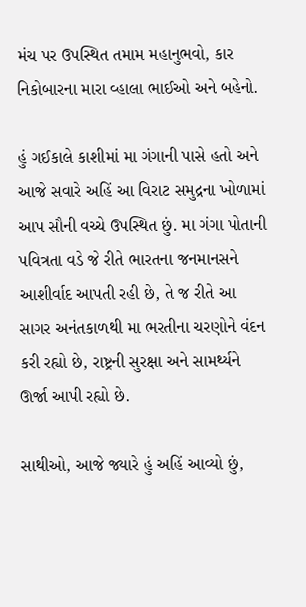મંચ પર ઉપસ્થિત તમામ મહાનુભવો, કાર નિકોબારના મારા વ્હાલા ભાઈઓ અને બહેનો.

હું ગઈકાલે કાશીમાં મા ગંગાની પાસે હતો અને આજે સવારે અહિં આ વિરાટ સમુદ્રના ખોળામાં આપ સૌની વચ્ચે ઉપસ્થિત છું. મા ગંગા પોતાની પવિત્રતા વડે જે રીતે ભારતના જનમાનસને આશીર્વાદ આપતી રહી છે, તે જ રીતે આ સાગર અનંતકાળથી મા ભરતીના ચરણોને વંદન કરી રહ્યો છે, રાષ્ટ્રની સુરક્ષા અને સામર્થ્યને ઊર્જા આપી રહ્યો છે.

સાથીઓ, આજે જ્યારે હું અહિં આવ્યો છું,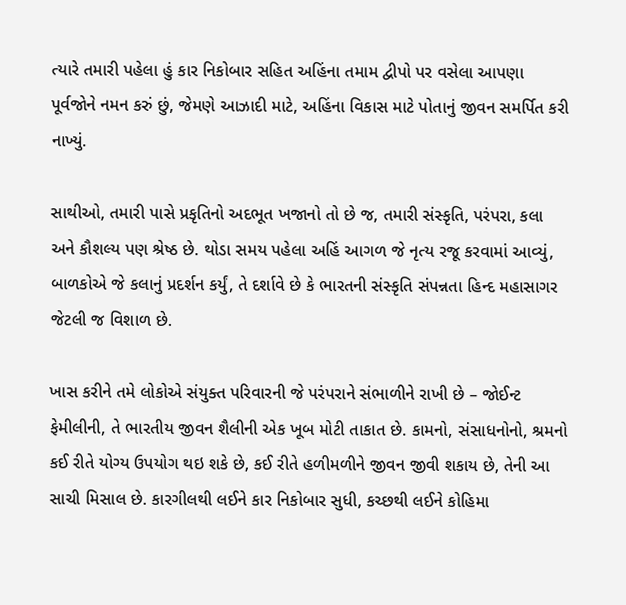ત્યારે તમારી પહેલા હું કાર નિકોબાર સહિત અહિંના તમામ દ્વીપો પર વસેલા આપણા પૂર્વજોને નમન કરું છું, જેમણે આઝાદી માટે, અહિંના વિકાસ માટે પોતાનું જીવન સમર્પિત કરી નાખ્યું.

સાથીઓ, તમારી પાસે પ્રકૃતિનો અદભૂત ખજાનો તો છે જ, તમારી સંસ્કૃતિ, પરંપરા, કલા અને કૌશલ્ય પણ શ્રેષ્ઠ છે. થોડા સમય પહેલા અહિં આગળ જે નૃત્ય રજૂ કરવામાં આવ્યું, બાળકોએ જે કલાનું પ્રદર્શન કર્યું, તે દર્શાવે છે કે ભારતની સંસ્કૃતિ સંપન્નતા હિન્દ મહાસાગર જેટલી જ વિશાળ છે.

ખાસ કરીને તમે લોકોએ સંયુક્ત પરિવારની જે પરંપરાને સંભાળીને રાખી છે – જોઈન્ટ ફેમીલીની, તે ભારતીય જીવન શૈલીની એક ખૂબ મોટી તાકાત છે. કામનો, સંસાધનોનો, શ્રમનો કઈ રીતે યોગ્ય ઉપયોગ થઇ શકે છે, કઈ રીતે હળીમળીને જીવન જીવી શકાય છે, તેની આ સાચી મિસાલ છે. કારગીલથી લઈને કાર નિકોબાર સુધી, કચ્છથી લઈને કોહિમા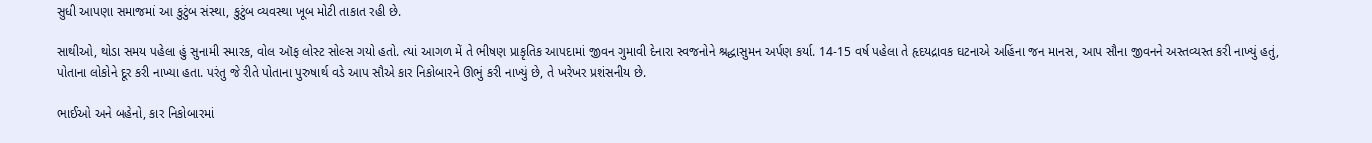સુધી આપણા સમાજમાં આ કુટુંબ સંસ્થા, કુટુંબ વ્યવસ્થા ખૂબ મોટી તાકાત રહી છે.

સાથીઓ, થોડા સમય પહેલા હું સુનામી સ્મારક, વોલ ઑફ લોસ્ટ સોલ્સ ગયો હતો. ત્યાં આગળ મેં તે ભીષણ પ્રાકૃતિક આપદામાં જીવન ગુમાવી દેનારા સ્વજનોને શ્રદ્ધાસુમન અર્પણ કર્યા. 14-15 વર્ષ પહેલા તે હૃદયદ્રાવક ઘટનાએ અહિંના જન માનસ, આપ સૌના જીવનને અસ્તવ્યસ્ત કરી નાખ્યું હતું, પોતાના લોકોને દૂર કરી નાખ્યા હતા. પરંતુ જે રીતે પોતાના પુરુષાર્થ વડે આપ સૌએ કાર નિકોબારને ઊભું કરી નાખ્યું છે, તે ખરેખર પ્રશંસનીય છે.

ભાઈઓ અને બહેનો, કાર નિકોબારમાં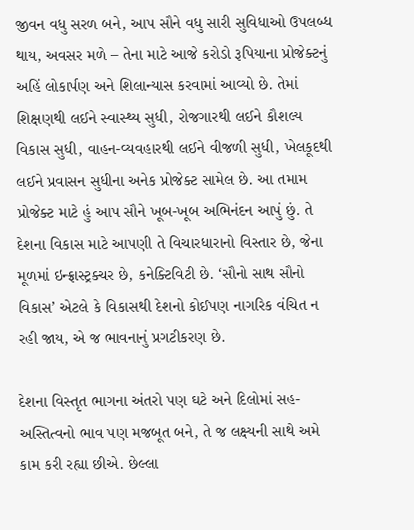જીવન વધુ સરળ બને, આપ સૌને વધુ સારી સુવિધાઓ ઉપલબ્ધ થાય, અવસર મળે – તેના માટે આજે કરોડો રૂપિયાના પ્રોજેક્ટનું અહિં લોકાર્પણ અને શિલાન્યાસ કરવામાં આવ્યો છે. તેમાં શિક્ષણથી લઈને સ્વાસ્થ્ય સુધી, રોજગારથી લઈને કૌશલ્ય વિકાસ સુધી, વાહન-વ્યવહારથી લઈને વીજળી સુધી, ખેલકૂદથી લઈને પ્રવાસન સુધીના અનેક પ્રોજેક્ટ સામેલ છે. આ તમામ પ્રોજેક્ટ માટે હું આપ સૌને ખૂબ-ખૂબ અભિનંદન આપું છું. તે દેશના વિકાસ માટે આપણી તે વિચારધારાનો વિસ્તાર છે, જેના મૂળમાં ઇન્ફ્રાસ્ટ્રક્ચર છે, કનેક્ટિવિટી છે. ‘સૌનો સાથ સૌનો વિકાસ’ એટલે કે વિકાસથી દેશનો કોઈપણ નાગરિક વંચિત ન રહી જાય, એ જ ભાવનાનું પ્રગટીકરણ છે.

દેશના વિસ્તૃત ભાગના અંતરો પણ ઘટે અને દિલોમાં સહ-અસ્તિત્વનો ભાવ પણ મજબૂત બને, તે જ લક્ષ્યની સાથે અમે કામ કરી રહ્યા છીએ. છેલ્લા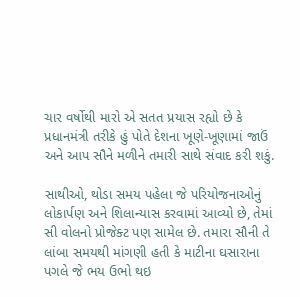ચાર વર્ષોથી મારો એ સતત પ્રયાસ રહ્યો છે કે પ્રધાનમંત્રી તરીકે હું પોતે દેશના ખૂણે-ખૂણામાં જાઉં અને આપ સૌને મળીને તમારી સાથે સંવાદ કરી શકું.

સાથીઓ, થોડા સમય પહેલા જે પરિયોજનાઓનું લોકાર્પણ અને શિલાન્યાસ કરવામાં આવ્યો છે, તેમાં સી વોલનો પ્રોજેક્ટ પણ સામેલ છે. તમારા સૌની તે લાંબા સમયથી માંગણી હતી કે માટીના ઘસારાના પગલે જે ભય ઉભો થઇ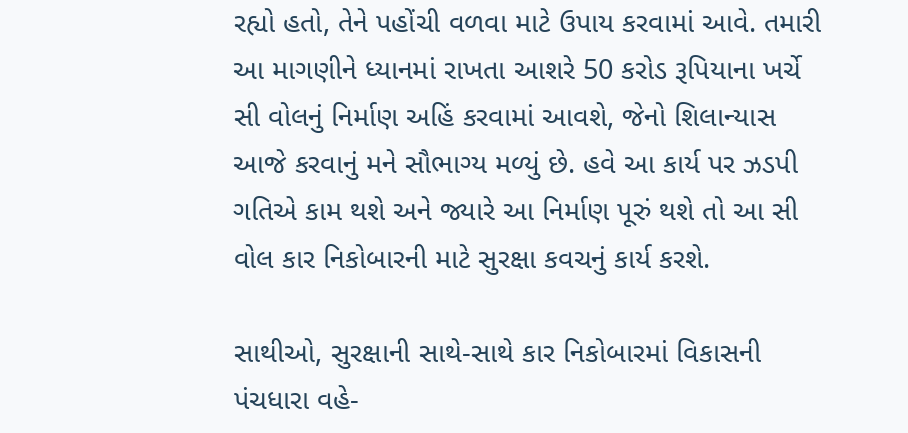રહ્યો હતો, તેને પહોંચી વળવા માટે ઉપાય કરવામાં આવે. તમારી આ માગણીને ધ્યાનમાં રાખતા આશરે 50 કરોડ રૂપિયાના ખર્ચે સી વોલનું નિર્માણ અહિં કરવામાં આવશે, જેનો શિલાન્યાસ આજે કરવાનું મને સૌભાગ્ય મળ્યું છે. હવે આ કાર્ય પર ઝડપી ગતિએ કામ થશે અને જ્યારે આ નિર્માણ પૂરું થશે તો આ સી વોલ કાર નિકોબારની માટે સુરક્ષા કવચનું કાર્ય કરશે.

સાથીઓ, સુરક્ષાની સાથે-સાથે કાર નિકોબારમાં વિકાસની પંચધારા વહે-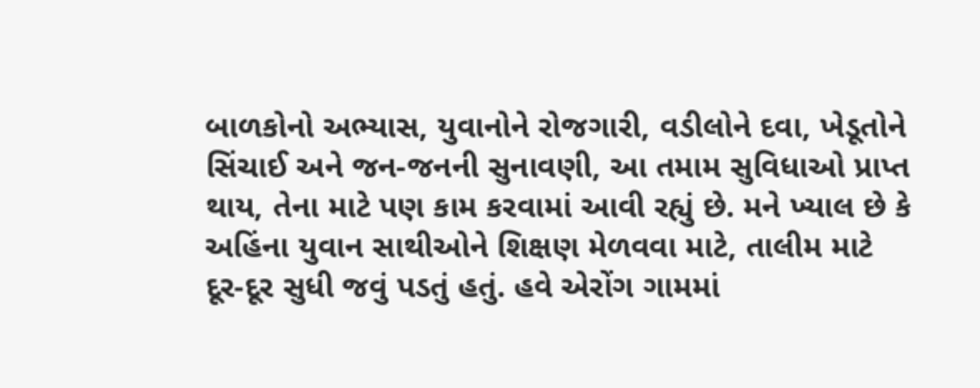બાળકોનો અભ્યાસ, યુવાનોને રોજગારી, વડીલોને દવા, ખેડૂતોને સિંચાઈ અને જન-જનની સુનાવણી, આ તમામ સુવિધાઓ પ્રાપ્ત થાય, તેના માટે પણ કામ કરવામાં આવી રહ્યું છે. મને ખ્યાલ છે કે અહિંના યુવાન સાથીઓને શિક્ષણ મેળવવા માટે, તાલીમ માટે દૂર-દૂર સુધી જવું પડતું હતું. હવે એરોંગ ગામમાં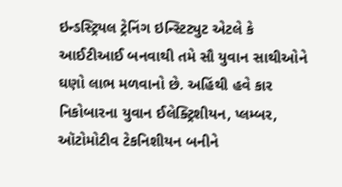ઇન્ડસ્ટ્રિયલ ટ્રેનિંગ ઇન્સ્ટિટ્યુટ એટલે કે આઈટીઆઈ બનવાથી તમે સૌ યુવાન સાથીઓને ઘણો લાભ મળવાનો છે. અહિંથી હવે કાર નિકોબારના યુવાન ઈલેક્ટ્રિશીયન, પ્લમ્બર, ઑટોમોટીવ ટેકનિશીયન બનીને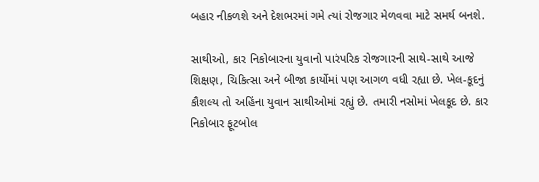બહાર નીકળશે અને દેશભરમાં ગમે ત્યાં રોજગાર મેળવવા માટે સમર્થ બનશે.

સાથીઓ, કાર નિકોબારના યુવાનો પારંપરિક રોજગારની સાથે-સાથે આજે શિક્ષણ, ચિકિત્સા અને બીજા કાર્યોમાં પણ આગળ વધી રહ્યા છે. ખેલ-કૂદનું કૌશલ્ય તો અહિંના યુવાન સાથીઓમાં રહ્યું છે. તમારી નસોમાં ખેલકૂદ છે. કાર નિકોબાર ફૂટબોલ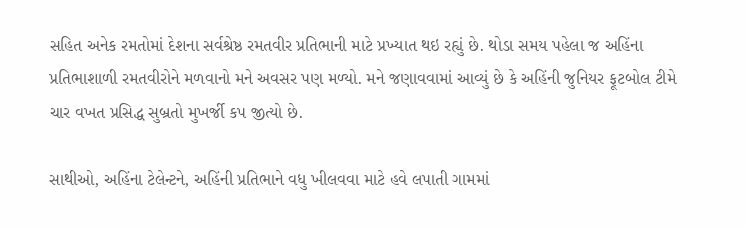સહિત અનેક રમતોમાં દેશના સર્વશ્રેષ્ઠ રમતવીર પ્રતિભાની માટે પ્રખ્યાત થઇ રહ્યું છે. થોડા સમય પહેલા જ અહિંના પ્રતિભાશાળી રમતવીરોને મળવાનો મને અવસર પણ મળ્યો. મને જણાવવામાં આવ્યું છે કે અહિંની જુનિયર ફૂટબોલ ટીમે ચાર વખત પ્રસિદ્ધ સુબ્રતો મુખર્જી કપ જીત્યો છે.

સાથીઓ, અહિંના ટેલેન્ટને, અહિંની પ્રતિભાને વધુ ખીલવવા માટે હવે લપાતી ગામમાં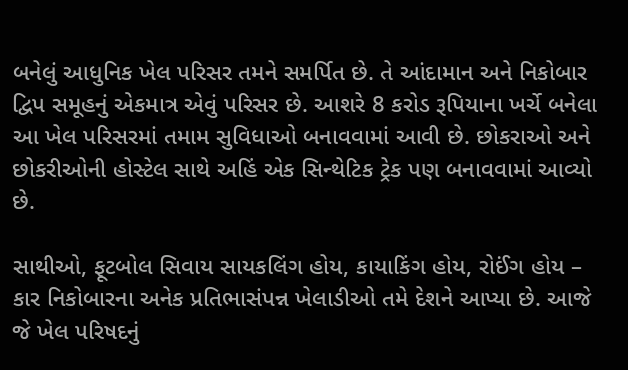બનેલું આધુનિક ખેલ પરિસર તમને સમર્પિત છે. તે આંદામાન અને નિકોબાર દ્વિપ સમૂહનું એકમાત્ર એવું પરિસર છે. આશરે 8 કરોડ રૂપિયાના ખર્ચે બનેલા આ ખેલ પરિસરમાં તમામ સુવિધાઓ બનાવવામાં આવી છે. છોકરાઓ અને છોકરીઓની હોસ્ટેલ સાથે અહિં એક સિન્થેટિક ટ્રેક પણ બનાવવામાં આવ્યો છે.

સાથીઓ, ફૂટબોલ સિવાય સાયકલિંગ હોય, કાયાકિંગ હોય, રોઈંગ હોય – કાર નિકોબારના અનેક પ્રતિભાસંપન્ન ખેલાડીઓ તમે દેશને આપ્યા છે. આજે જે ખેલ પરિષદનું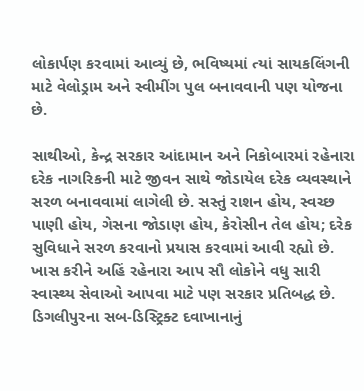લોકાર્પણ કરવામાં આવ્યું છે, ભવિષ્યમાં ત્યાં સાયકલિંગની માટે વેલોડ્રામ અને સ્વીમીંગ પુલ બનાવવાની પણ યોજના છે.

સાથીઓ, કેન્દ્ર સરકાર આંદામાન અને નિકોબારમાં રહેનારા દરેક નાગરિકની માટે જીવન સાથે જોડાયેલ દરેક વ્યવસ્થાને સરળ બનાવવામાં લાગેલી છે. સસ્તું રાશન હોય, સ્વચ્છ પાણી હોય, ગેસના જોડાણ હોય, કેરોસીન તેલ હોય; દરેક સુવિધાને સરળ કરવાનો પ્રયાસ કરવામાં આવી રહ્યો છે. ખાસ કરીને અહિં રહેનારા આપ સૌ લોકોને વધુ સારી સ્વાસ્થ્ય સેવાઓ આપવા માટે પણ સરકાર પ્રતિબદ્ધ છે. ડિગલીપુરના સબ-ડિસ્ટ્રિક્ટ દવાખાનાનું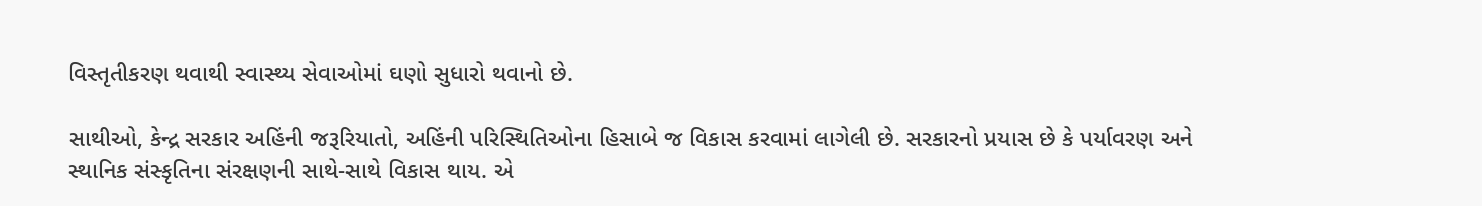વિસ્તૃતીકરણ થવાથી સ્વાસ્થ્ય સેવાઓમાં ઘણો સુધારો થવાનો છે.

સાથીઓ, કેન્દ્ર સરકાર અહિંની જરૂરિયાતો, અહિંની પરિસ્થિતિઓના હિસાબે જ વિકાસ કરવામાં લાગેલી છે. સરકારનો પ્રયાસ છે કે પર્યાવરણ અને સ્થાનિક સંસ્કૃતિના સંરક્ષણની સાથે-સાથે વિકાસ થાય. એ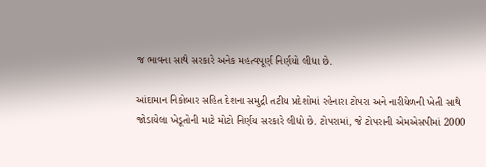જ ભાવના સાથે સરકારે અનેક મહત્વપૂર્ણ નિર્ણયો લીધા છે.

આંદામાન નિકોબાર સહિત દેશના સમુદ્રી તટીય પ્રદેશોમાં રહેનારા ટોપરા અને નારીયેળની ખેતી સાથે જોડાયેલા ખેડૂતોની માટે મોટો નિર્ણય સરકારે લીધો છે. ટોપરામાં, જે ટોપરાની એમએસપીમાં 2000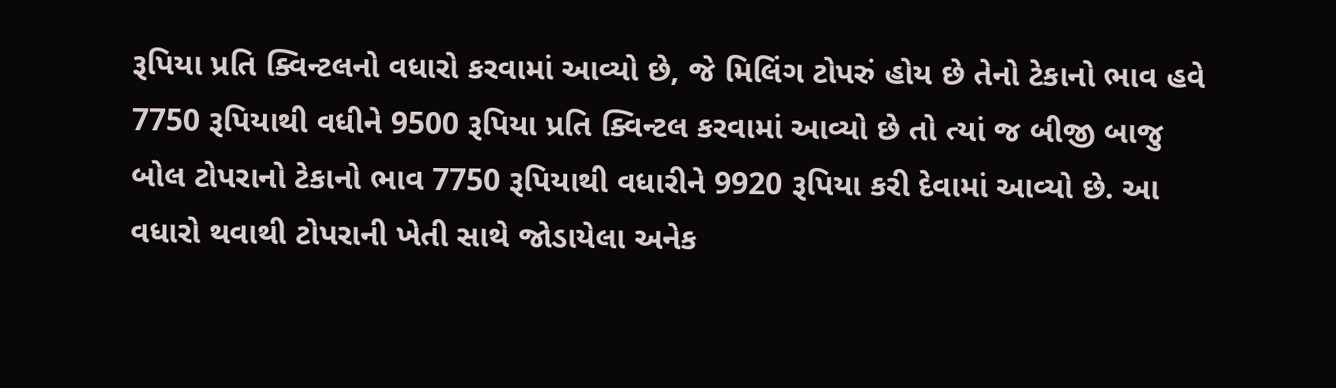રૂપિયા પ્રતિ ક્વિન્ટલનો વધારો કરવામાં આવ્યો છે, જે મિલિંગ ટોપરું હોય છે તેનો ટેકાનો ભાવ હવે 7750 રૂપિયાથી વધીને 9500 રૂપિયા પ્રતિ ક્વિન્ટલ કરવામાં આવ્યો છે તો ત્યાં જ બીજી બાજુ બોલ ટોપરાનો ટેકાનો ભાવ 7750 રૂપિયાથી વધારીને 9920 રૂપિયા કરી દેવામાં આવ્યો છે. આ વધારો થવાથી ટોપરાની ખેતી સાથે જોડાયેલા અનેક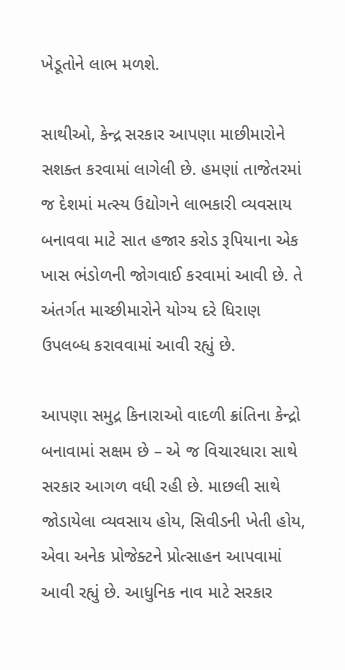ખેડૂતોને લાભ મળશે.

સાથીઓ, કેન્દ્ર સરકાર આપણા માછીમારોને સશક્ત કરવામાં લાગેલી છે. હમણાં તાજેતરમાં જ દેશમાં મત્સ્ય ઉદ્યોગને લાભકારી વ્યવસાય બનાવવા માટે સાત હજાર કરોડ રૂપિયાના એક ખાસ ભંડોળની જોગવાઈ કરવામાં આવી છે. તે અંતર્ગત માચ્છીમારોને યોગ્ય દરે ધિરાણ ઉપલબ્ધ કરાવવામાં આવી રહ્યું છે.

આપણા સમુદ્ર કિનારાઓ વાદળી ક્રાંતિના કેન્દ્રો બનાવામાં સક્ષમ છે – એ જ વિચારધારા સાથે સરકાર આગળ વધી રહી છે. માછલી સાથે જોડાયેલા વ્યવસાય હોય, સિવીડની ખેતી હોય, એવા અનેક પ્રોજેક્ટને પ્રોત્સાહન આપવામાં આવી રહ્યું છે. આધુનિક નાવ માટે સરકાર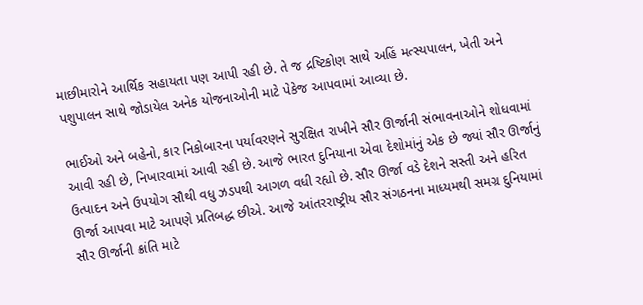માછીમારોને આર્થિક સહાયતા પણ આપી રહી છે. તે જ દ્રષ્ટિકોણ સાથે અહિં મત્સ્યપાલન, ખેતી અને પશુપાલન સાથે જોડાયેલ અનેક યોજનાઓની માટે પેકેજ આપવામાં આવ્યા છે.

ભાઈઓ અને બહેનો, કાર નિકોબારના પર્યાવરણને સુરક્ષિત રાખીને સૌર ઊર્જાની સંભાવનાઓને શોધવામાં આવી રહી છે, નિખારવામાં આવી રહી છે. આજે ભારત દુનિયાના એવા દેશોમાંનું એક છે જ્યાં સૌર ઊર્જાનું ઉત્પાદન અને ઉપયોગ સૌથી વધુ ઝડપથી આગળ વધી રહ્યો છે. સૌર ઊર્જા વડે દેશને સસ્તી અને હરિત ઊર્જા આપવા માટે આપણે પ્રતિબદ્ધ છીએ. આજે આંતરરાષ્ટ્રીય સૌર સંગઠનના માધ્યમથી સમગ્ર દુનિયામાં સૌર ઊર્જાની ક્રાંતિ માટે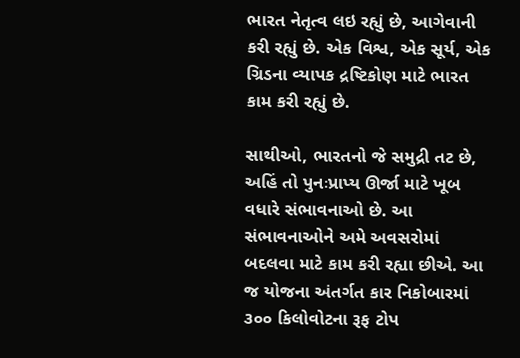ભારત નેતૃત્વ લઇ રહ્યું છે, આગેવાની કરી રહ્યું છે. એક વિશ્વ, એક સૂર્ય, એક ગ્રિડના વ્યાપક દ્રષ્ટિકોણ માટે ભારત કામ કરી રહ્યું છે.

સાથીઓ, ભારતનો જે સમુદ્રી તટ છે, અહિં તો પુનઃપ્રાપ્ય ઊર્જા માટે ખૂબ વધારે સંભાવનાઓ છે. આ સંભાવનાઓને અમે અવસરોમાં બદલવા માટે કામ કરી રહ્યા છીએ. આ જ યોજના અંતર્ગત કાર નિકોબારમાં ૩૦૦ કિલોવોટના રૂફ ટોપ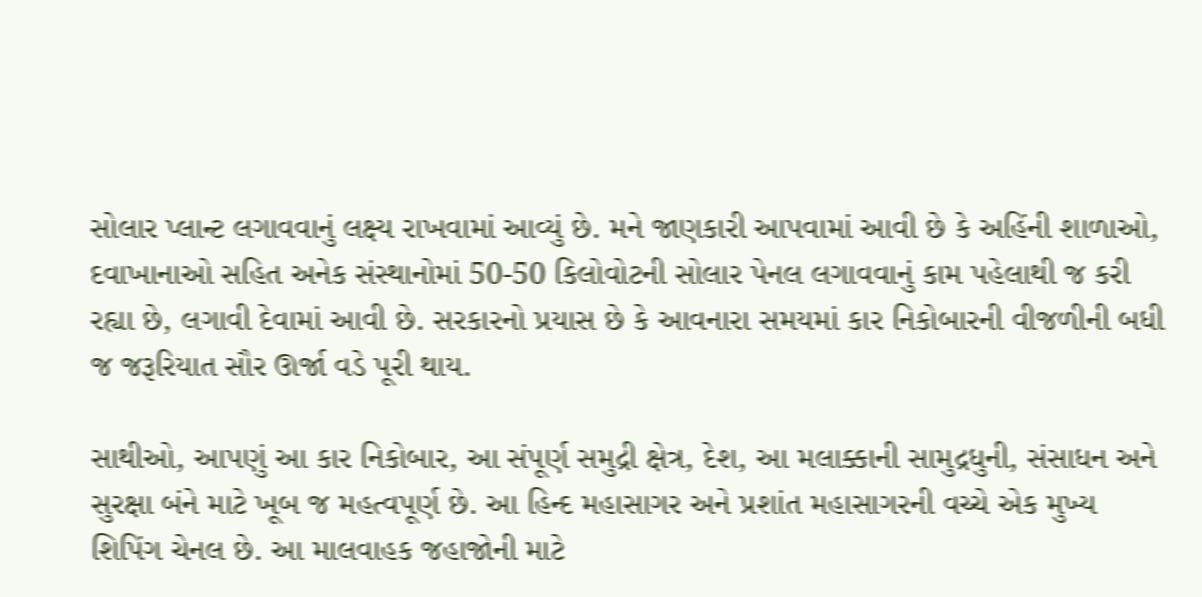સોલાર પ્લાન્ટ લગાવવાનું લક્ષ્ય રાખવામાં આવ્યું છે. મને જાણકારી આપવામાં આવી છે કે અહિંની શાળાઓ, દવાખાનાઓ સહિત અનેક સંસ્થાનોમાં 50-50 કિલોવોટની સોલાર પેનલ લગાવવાનું કામ પહેલાથી જ કરી રહ્યા છે, લગાવી દેવામાં આવી છે. સરકારનો પ્રયાસ છે કે આવનારા સમયમાં કાર નિકોબારની વીજળીની બધી જ જરૂરિયાત સૌર ઊર્જા વડે પૂરી થાય.

સાથીઓ, આપણું આ કાર નિકોબાર, આ સંપૂર્ણ સમુદ્રી ક્ષેત્ર, દેશ, આ મલાક્કાની સામુદ્રધુની, સંસાધન અને સુરક્ષા બંને માટે ખૂબ જ મહત્વપૂર્ણ છે. આ હિન્દ મહાસાગર અને પ્રશાંત મહાસાગરની વચ્ચે એક મુખ્ય શિપિંગ ચેનલ છે. આ માલવાહક જહાજોની માટે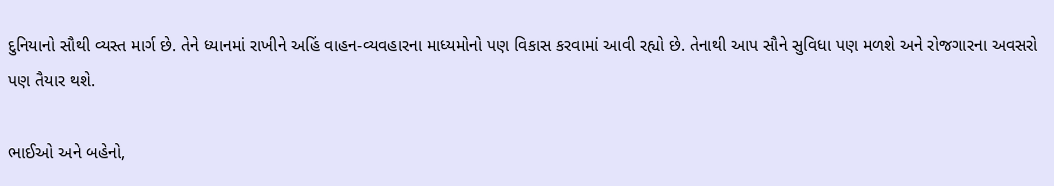દુનિયાનો સૌથી વ્યસ્ત માર્ગ છે. તેને ધ્યાનમાં રાખીને અહિં વાહન-વ્યવહારના માધ્યમોનો પણ વિકાસ કરવામાં આવી રહ્યો છે. તેનાથી આપ સૌને સુવિધા પણ મળશે અને રોજગારના અવસરો પણ તૈયાર થશે.

ભાઈઓ અને બહેનો,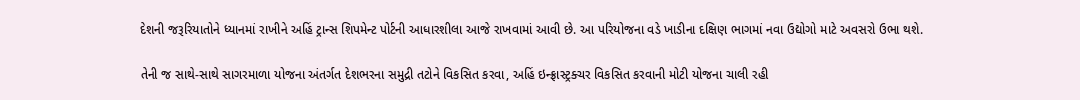દેશની જરૂરિયાતોને ધ્યાનમાં રાખીને અહિં ટ્રાન્સ શિપમેન્ટ પોર્ટની આધારશીલા આજે રાખવામાં આવી છે. આ પરિયોજના વડે ખાડીના દક્ષિણ ભાગમાં નવા ઉદ્યોગો માટે અવસરો ઉભા થશે.

તેની જ સાથે-સાથે સાગરમાળા યોજના અંતર્ગત દેશભરના સમુદ્રી તટોને વિકસિત કરવા, અહિં ઇન્ફ્રાસ્ટ્રક્ચર વિકસિત કરવાની મોટી યોજના ચાલી રહી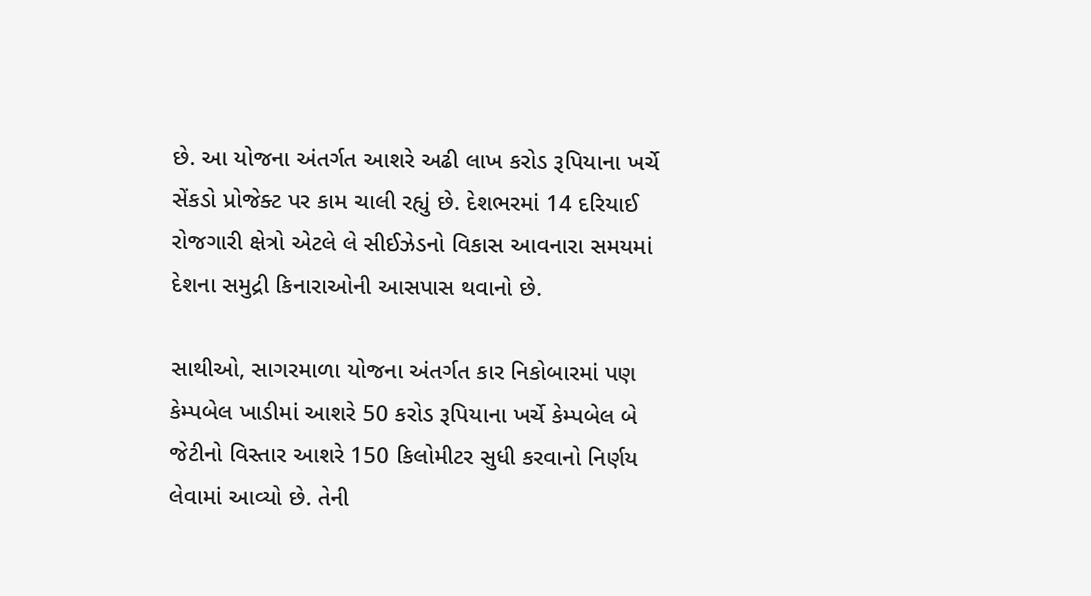છે. આ યોજના અંતર્ગત આશરે અઢી લાખ કરોડ રૂપિયાના ખર્ચે સેંકડો પ્રોજેક્ટ પર કામ ચાલી રહ્યું છે. દેશભરમાં 14 દરિયાઈ રોજગારી ક્ષેત્રો એટલે લે સીઈઝેડનો વિકાસ આવનારા સમયમાં દેશના સમુદ્રી કિનારાઓની આસપાસ થવાનો છે.

સાથીઓ, સાગરમાળા યોજના અંતર્ગત કાર નિકોબારમાં પણ કેમ્પબેલ ખાડીમાં આશરે 50 કરોડ રૂપિયાના ખર્ચે કેમ્પબેલ બે જેટીનો વિસ્તાર આશરે 150 કિલોમીટર સુધી કરવાનો નિર્ણય લેવામાં આવ્યો છે. તેની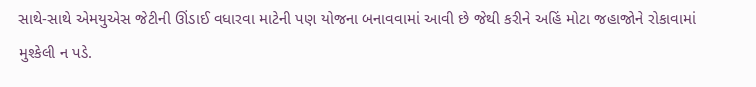સાથે-સાથે એમયુએસ જેટીની ઊંડાઈ વધારવા માટેની પણ યોજના બનાવવામાં આવી છે જેથી કરીને અહિં મોટા જહાજોને રોકાવામાં મુશ્કેલી ન પડે.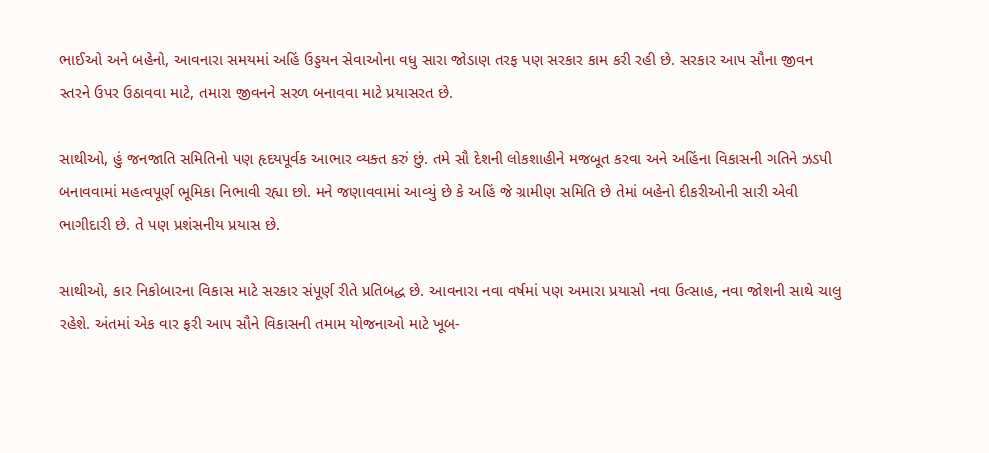ભાઈઓ અને બહેનો, આવનારા સમયમાં અહિં ઉડ્ડયન સેવાઓના વધુ સારા જોડાણ તરફ પણ સરકાર કામ કરી રહી છે. સરકાર આપ સૌના જીવન સ્તરને ઉપર ઉઠાવવા માટે, તમારા જીવનને સરળ બનાવવા માટે પ્રયાસરત છે.

સાથીઓ, હું જનજાતિ સમિતિનો પણ હૃદયપૂર્વક આભાર વ્યક્ત કરું છું. તમે સૌ દેશની લોકશાહીને મજબૂત કરવા અને અહિંના વિકાસની ગતિને ઝડપી બનાવવામાં મહત્વપૂર્ણ ભૂમિકા નિભાવી રહ્યા છો. મને જણાવવામાં આવ્યું છે કે અહિં જે ગ્રામીણ સમિતિ છે તેમાં બહેનો દીકરીઓની સારી એવી ભાગીદારી છે. તે પણ પ્રશંસનીય પ્રયાસ છે.

સાથીઓ, કાર નિકોબારના વિકાસ માટે સરકાર સંપૂર્ણ રીતે પ્રતિબદ્ધ છે. આવનારા નવા વર્ષમાં પણ અમારા પ્રયાસો નવા ઉત્સાહ, નવા જોશની સાથે ચાલુ રહેશે. અંતમાં એક વાર ફરી આપ સૌને વિકાસની તમામ યોજનાઓ માટે ખૂબ-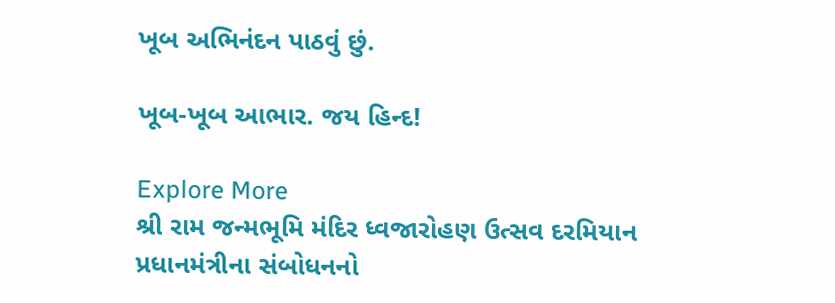ખૂબ અભિનંદન પાઠવું છું.

ખૂબ-ખૂબ આભાર. જય હિન્દ!

Explore More
શ્રી રામ જન્મભૂમિ મંદિર ધ્વજારોહણ ઉત્સવ દરમિયાન પ્રધાનમંત્રીના સંબોધનનો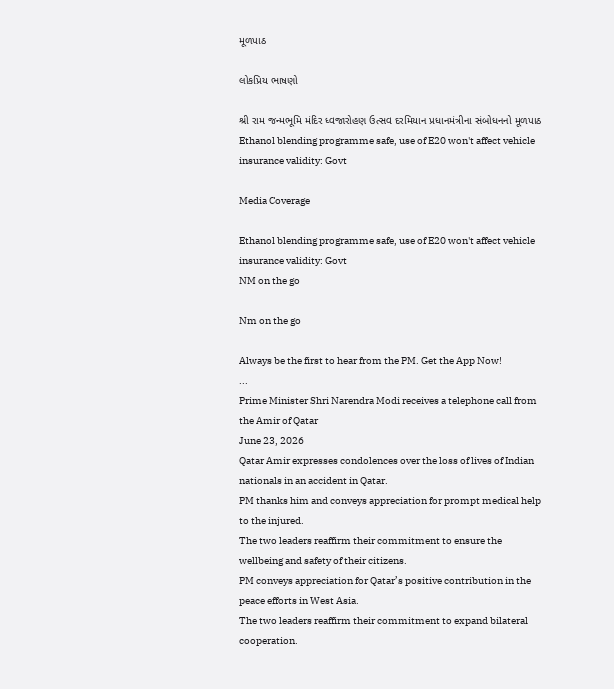મૂળપાઠ

લોકપ્રિય ભાષણો

શ્રી રામ જન્મભૂમિ મંદિર ધ્વજારોહણ ઉત્સવ દરમિયાન પ્રધાનમંત્રીના સંબોધનનો મૂળપાઠ
Ethanol blending programme safe, use of E20 won't affect vehicle insurance validity: Govt

Media Coverage

Ethanol blending programme safe, use of E20 won't affect vehicle insurance validity: Govt
NM on the go

Nm on the go

Always be the first to hear from the PM. Get the App Now!
...
Prime Minister Shri Narendra Modi receives a telephone call from the Amir of Qatar
June 23, 2026
Qatar Amir expresses condolences over the loss of lives of Indian nationals in an accident in Qatar.
PM thanks him and conveys appreciation for prompt medical help to the injured.
The two leaders reaffirm their commitment to ensure the wellbeing and safety of their citizens.
PM conveys appreciation for Qatar’s positive contribution in the peace efforts in West Asia.
The two leaders reaffirm their commitment to expand bilateral cooperation.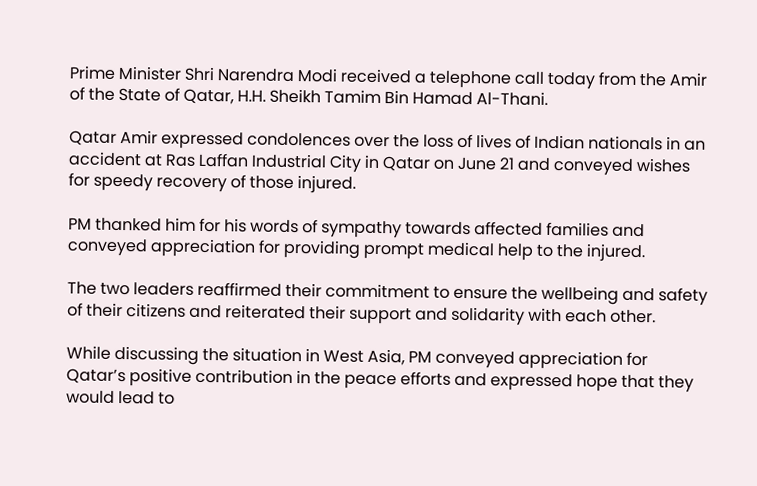Prime Minister Shri Narendra Modi received a telephone call today from the Amir of the State of Qatar, H.H. Sheikh Tamim Bin Hamad Al-Thani.

Qatar Amir expressed condolences over the loss of lives of Indian nationals in an accident at Ras Laffan Industrial City in Qatar on June 21 and conveyed wishes for speedy recovery of those injured.

PM thanked him for his words of sympathy towards affected families and conveyed appreciation for providing prompt medical help to the injured.

The two leaders reaffirmed their commitment to ensure the wellbeing and safety of their citizens and reiterated their support and solidarity with each other.

While discussing the situation in West Asia, PM conveyed appreciation for Qatar’s positive contribution in the peace efforts and expressed hope that they would lead to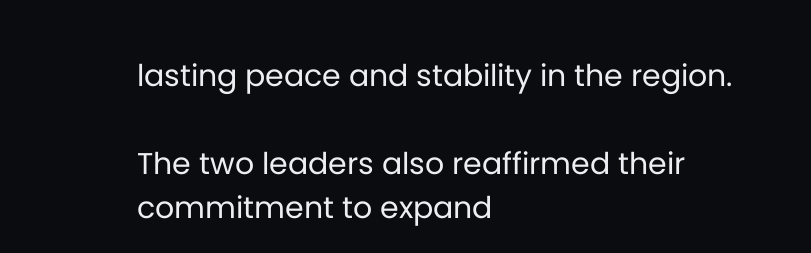lasting peace and stability in the region.

The two leaders also reaffirmed their commitment to expand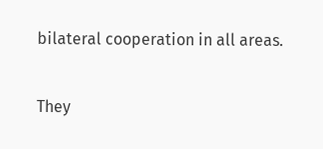bilateral cooperation in all areas.

They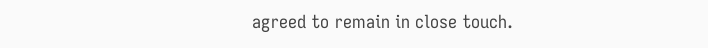agreed to remain in close touch.